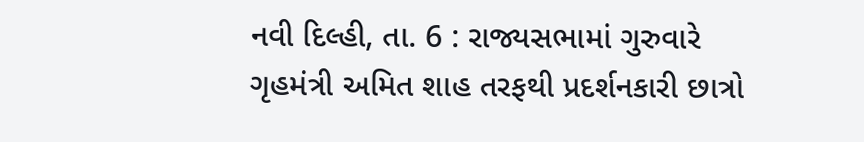નવી દિલ્હી, તા. 6 : રાજ્યસભામાં ગુરુવારે ગૃહમંત્રી અમિત શાહ તરફથી પ્રદર્શનકારી છાત્રો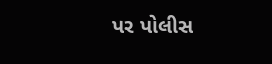પર પોલીસ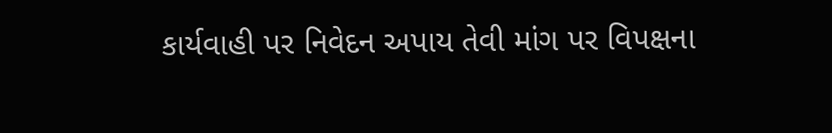કાર્યવાહી પર નિવેદન અપાય તેવી માંગ પર વિપક્ષના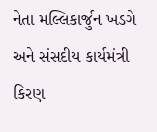નેતા મલ્લિકાર્જુન ખડગે અને સંસદીય કાર્યમંત્રી કિરણ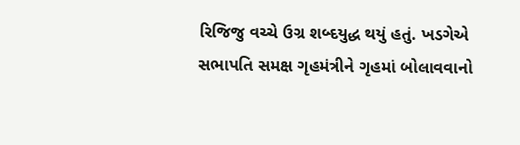રિજિજુ વચ્ચે ઉગ્ર શબ્દયુદ્ધ થયું હતું. ખડગેએ સભાપતિ સમક્ષ ગૃહમંત્રીને ગૃહમાં બોલાવવાનો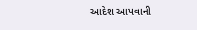આદેશ આપવાની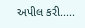અપીલ કરી.....